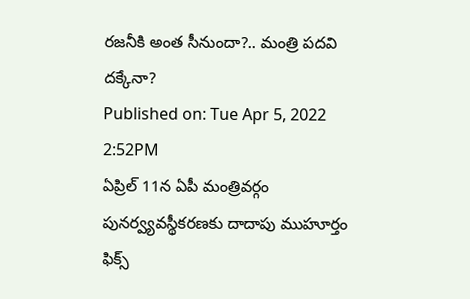రజనీకి అంత సీనుందా?.. మంత్రి పదవి దక్కేనా?
Published on: Tue Apr 5, 2022 2:52PM
ఏప్రిల్ 11న ఏపీ మంత్రివర్గం పునర్వ్యవస్థీకరణకు దాదాపు ముహూర్తం ఫిక్స్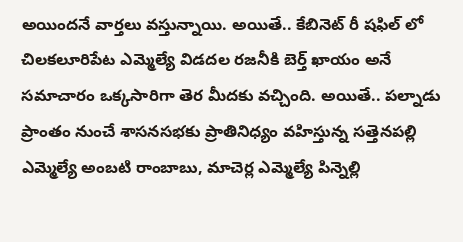అయిందనే వార్తలు వస్తున్నాయి. అయితే.. కేబినెట్ రీ షఫిల్ లో చిలకలూరిపేట ఎమ్మెల్యే విడదల రజనీకి బెర్త్ ఖాయం అనే సమాచారం ఒక్కసారిగా తెర మీదకు వచ్చింది. అయితే.. పల్నాడు ప్రాంతం నుంచే శాసనసభకు ప్రాతినిధ్యం వహిస్తున్న సత్తెనపల్లి ఎమ్మెల్యే అంబటి రాంబాబు, మాచెర్ల ఎమ్మెల్యే పిన్నెల్లి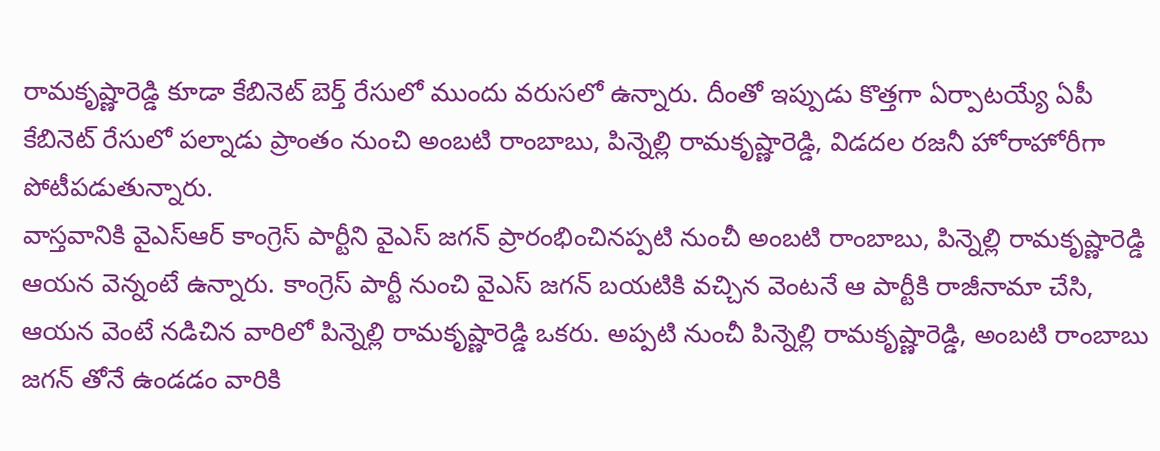రామకృష్ణారెడ్డి కూడా కేబినెట్ బెర్త్ రేసులో ముందు వరుసలో ఉన్నారు. దీంతో ఇప్పుడు కొత్తగా ఏర్పాటయ్యే ఏపీ కేబినెట్ రేసులో పల్నాడు ప్రాంతం నుంచి అంబటి రాంబాబు, పిన్నెల్లి రామకృష్ణారెడ్డి, విడదల రజనీ హోరాహోరీగా పోటీపడుతున్నారు.
వాస్తవానికి వైఎస్ఆర్ కాంగ్రెస్ పార్టీని వైఎస్ జగన్ ప్రారంభించినప్పటి నుంచీ అంబటి రాంబాబు, పిన్నెల్లి రామకృష్ణారెడ్డి ఆయన వెన్నంటే ఉన్నారు. కాంగ్రెస్ పార్టీ నుంచి వైఎస్ జగన్ బయటికి వచ్చిన వెంటనే ఆ పార్టీకి రాజీనామా చేసి, ఆయన వెంటే నడిచిన వారిలో పిన్నెల్లి రామకృష్ణారెడ్డి ఒకరు. అప్పటి నుంచీ పిన్నెల్లి రామకృష్ణారెడ్డి, అంబటి రాంబాబు జగన్ తోనే ఉండడం వారికి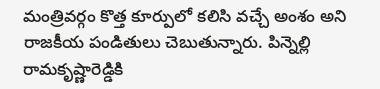మంత్రివర్గం కొత్త కూర్పులో కలిసి వచ్చే అంశం అని రాజకీయ పండితులు చెబుతున్నారు. పిన్నెల్లి రామకృష్ణారెడ్డికి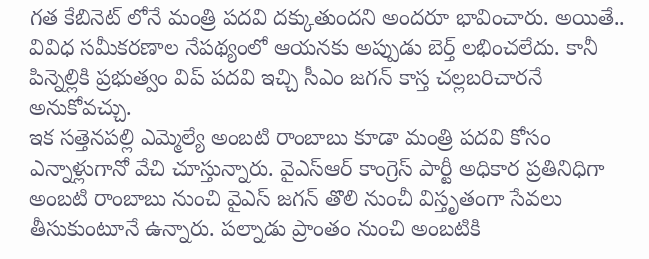గత కేబినెట్ లోనే మంత్రి పదవి దక్కుతుందని అందరూ భావించారు. అయితే.. వివిధ సమీకరణాల నేపథ్యంలో ఆయనకు అప్పుడు బెర్త్ లభించలేదు. కానీ పిన్నెల్లికి ప్రభుత్వం విప్ పదవి ఇచ్చి సీఎం జగన్ కాస్త చల్లబరిచారనే అనుకోవచ్చు.
ఇక సత్తెనపల్లి ఎమ్మెల్యే అంబటి రాంబాబు కూడా మంత్రి పదవి కోసం ఎన్నాళ్లుగానో వేచి చూస్తున్నారు. వైఎస్ఆర్ కాంగ్రెస్ పార్టీ అధికార ప్రతినిధిగా అంబటి రాంబాబు నుంచి వైఎస్ జగన్ తొలి నుంచీ విస్తృతంగా సేవలు తీసుకుంటూనే ఉన్నారు. పల్నాడు ప్రాంతం నుంచి అంబటికి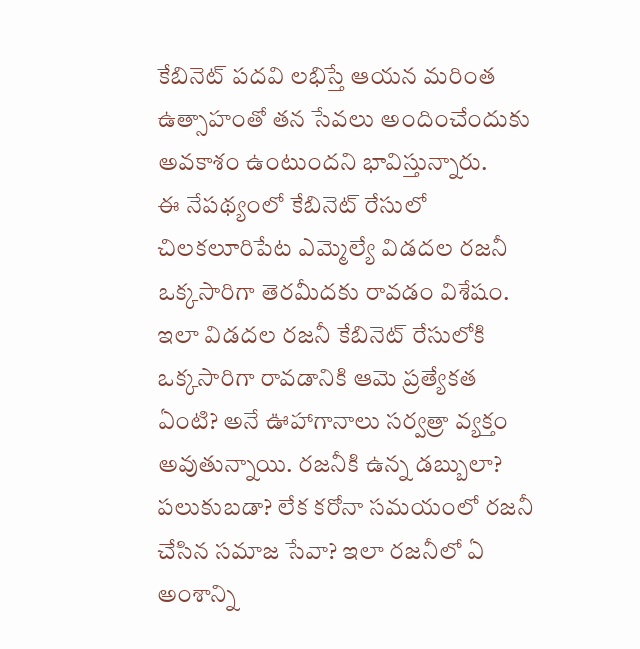కేబినెట్ పదవి లభిస్తే ఆయన మరింత ఉత్సాహంతో తన సేవలు అందించేందుకు అవకాశం ఉంటుందని భావిస్తున్నారు.
ఈ నేపథ్యంలో కేబినెట్ రేసులో చిలకలూరిపేట ఎమ్మెల్యే విడదల రజనీ ఒక్కసారిగా తెరమీదకు రావడం విశేషం. ఇలా విడదల రజనీ కేబినెట్ రేసులోకి ఒక్కసారిగా రావడానికి ఆమె ప్రత్యేకత ఏంటి? అనే ఊహాగానాలు సర్వత్రా వ్యక్తం అవుతున్నాయి. రజనీకి ఉన్న డబ్బులా? పలుకుబడా? లేక కరోనా సమయంలో రజనీ చేసిన సమాజ సేవా? ఇలా రజనీలో ఏ అంశాన్ని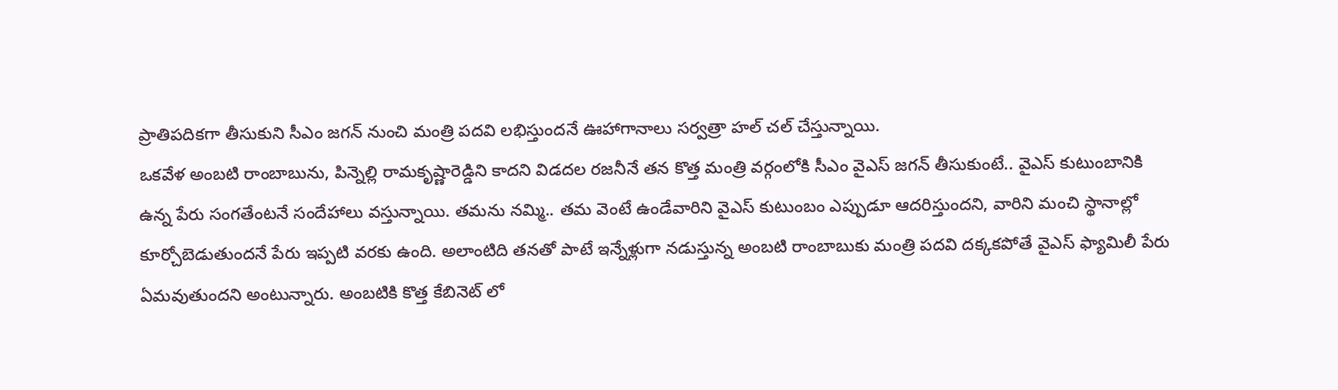ప్రాతిపదికగా తీసుకుని సీఎం జగన్ నుంచి మంత్రి పదవి లభిస్తుందనే ఊహాగానాలు సర్వత్రా హల్ చల్ చేస్తున్నాయి.
ఒకవేళ అంబటి రాంబాబును, పిన్నెల్లి రామకృష్ణారెడ్డిని కాదని విడదల రజనీనే తన కొత్త మంత్రి వర్గంలోకి సీఎం వైఎస్ జగన్ తీసుకుంటే.. వైఎస్ కుటుంబానికి ఉన్న పేరు సంగతేంటనే సందేహాలు వస్తున్నాయి. తమను నమ్మి.. తమ వెంటే ఉండేవారిని వైఎస్ కుటుంబం ఎప్పుడూ ఆదరిస్తుందని, వారిని మంచి స్థానాల్లో కూర్చోబెడుతుందనే పేరు ఇప్పటి వరకు ఉంది. అలాంటిది తనతో పాటే ఇన్నేళ్లుగా నడుస్తున్న అంబటి రాంబాబుకు మంత్రి పదవి దక్కకపోతే వైఎస్ ఫ్యామిలీ పేరు ఏమవుతుందని అంటున్నారు. అంబటికి కొత్త కేబినెట్ లో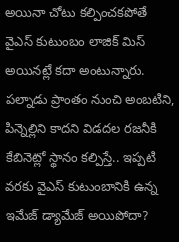అయినా చోటు కల్పించకపోతే వైఎస్ కుటుంబం లాజిక్ మిస్ అయినట్లే కదా అంటున్నారు. పల్నాడు ప్రాంతం నుంచి అంబటిని, పిన్నెల్లిని కాదని విడదల రజనీకి కేబినెట్లో స్థానం కల్పిస్తే.. ఇప్పటి వరకు వైఎస్ కుటుంబానికి ఉన్న ఇమేజ్ డ్యామేజ్ అయిపోదా?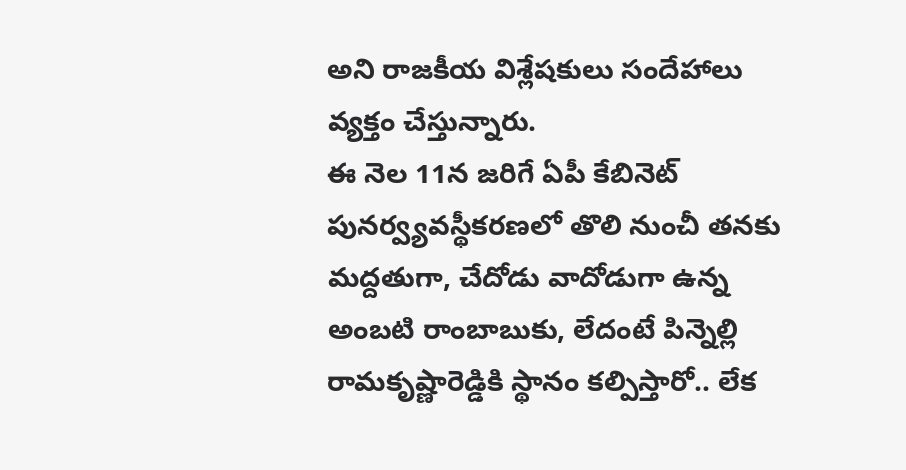అని రాజకీయ విశ్లేషకులు సందేహాలు వ్యక్తం చేస్తున్నారు.
ఈ నెల 11న జరిగే ఏపీ కేబినెట్ పునర్వ్యవస్థీకరణలో తొలి నుంచీ తనకు మద్దతుగా, చేదోడు వాదోడుగా ఉన్న అంబటి రాంబాబుకు, లేదంటే పిన్నెల్లి రామకృష్ణారెడ్డికి స్థానం కల్పిస్తారో.. లేక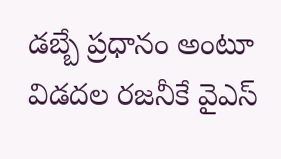డబ్బే ప్రధానం అంటూ విడదల రజనీకే వైఎస్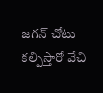జగన్ చోటు కల్పిస్తారో వేచి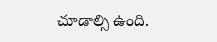చూడాల్సి ఉంది.